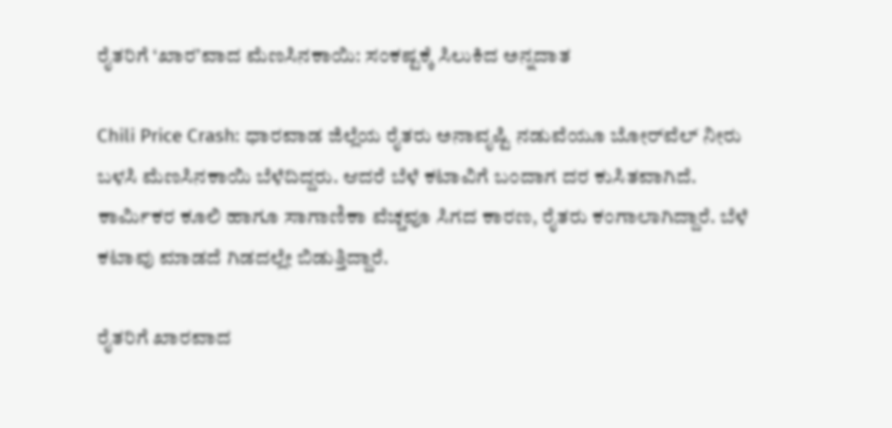ರೈತರಿಗೆ ‘ಖಾರ’ವಾದ ಮೆಣಸಿನಕಾಯಿ: ಸಂಕಷ್ಟಕ್ಕೆ ಸಿಲುಕಿದ ಅನ್ನದಾತ

Chili Price Crash: ಧಾರವಾಡ ಜಿಲ್ಲೆಯ ರೈತರು ಅನಾವೃಷ್ಟಿ ನಡುವೆಯೂ ಬೋರ್‌ವೆಲ್ ನೀರು ಬಳಸಿ ಮೆಣಸಿನಕಾಯಿ ಬೆಳೆದಿದ್ದರು. ಆದರೆ ಬೆಳೆ ಕಟಾವಿಗೆ ಬಂದಾಗ ದರ ಕುಸಿತವಾಗಿದೆ. ಕಾರ್ಮಿಕರ ಕೂಲಿ ಹಾಗೂ ಸಾಗಾಣಿಕಾ ವೆಚ್ಚವೂ ಸಿಗದ ಕಾರಣ, ರೈತರು ಕಂಗಾಲಾಗಿದ್ದಾರೆ. ಬೆಳೆ ಕಟಾವು ಮಾಡದೆ ಗಿಡದಲ್ಲೇ ಬಿಡುತ್ತಿದ್ದಾರೆ.

ರೈತರಿಗೆ ಖಾರವಾದ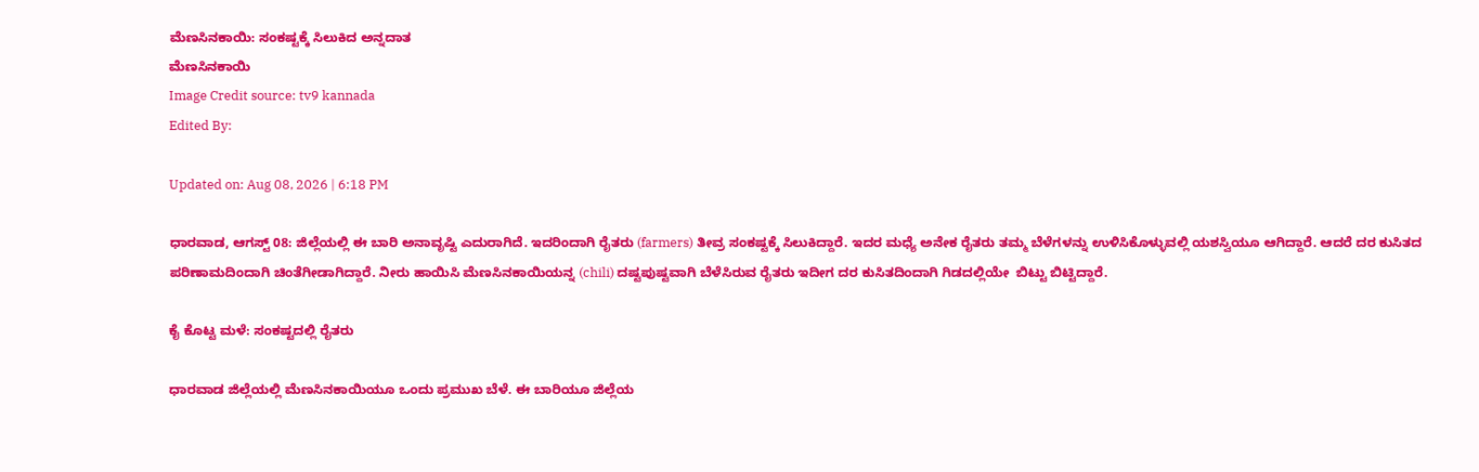ಮೆಣಸಿನಕಾಯಿ: ಸಂಕಷ್ಟಕ್ಕೆ ಸಿಲುಕಿದ ಅನ್ನದಾತ
ಮೆಣಸಿನಕಾಯಿ
Image Credit source: tv9 kannada
Edited By:

Updated on: Aug 08, 2026 | 6:18 PM

ಧಾರವಾಡ, ಆಗಸ್ಟ್ 08: ಜಿಲ್ಲೆಯಲ್ಲಿ ಈ ಬಾರಿ ಅನಾವೃಷ್ಟಿ ಎದುರಾಗಿದೆ. ಇದರಿಂದಾಗಿ ರೈತರು (farmers) ತೀವ್ರ ಸಂಕಷ್ಟಕ್ಕೆ ಸಿಲುಕಿದ್ದಾರೆ. ಇದರ ಮಧ್ಯೆ ಅನೇಕ ರೈತರು ತಮ್ಮ ಬೆಳೆಗಳನ್ನು ಉಳಿಸಿಕೊಳ್ಳುವಲ್ಲಿ ಯಶಸ್ವಿಯೂ ಆಗಿದ್ದಾರೆ. ಆದರೆ ದರ ಕುಸಿತದ ಪರಿಣಾಮದಿಂದಾಗಿ ಚಿಂತೆಗೀಡಾಗಿದ್ದಾರೆ. ನೀರು ಹಾಯಿಸಿ ಮೆಣಸಿನಕಾಯಿಯನ್ನ (chili) ದಷ್ಟಪುಷ್ಟವಾಗಿ ಬೆಳೆಸಿರುವ ರೈತರು ಇದೀಗ ದರ ಕುಸಿತದಿಂದಾಗಿ ಗಿಡದಲ್ಲಿಯೇ  ಬಿಟ್ಟು ಬಿಟ್ಟಿದ್ದಾರೆ.

ಕೈ ಕೊಟ್ಟ ಮಳೆ: ಸಂಕಷ್ಟದಲ್ಲಿ ರೈತರು

ಧಾರವಾಡ ಜಿಲ್ಲೆಯಲ್ಲಿ ಮೆಣಸಿನಕಾಯಿಯೂ ಒಂದು ಪ್ರಮುಖ ಬೆಳೆ. ಈ ಬಾರಿಯೂ ಜಿಲ್ಲೆಯ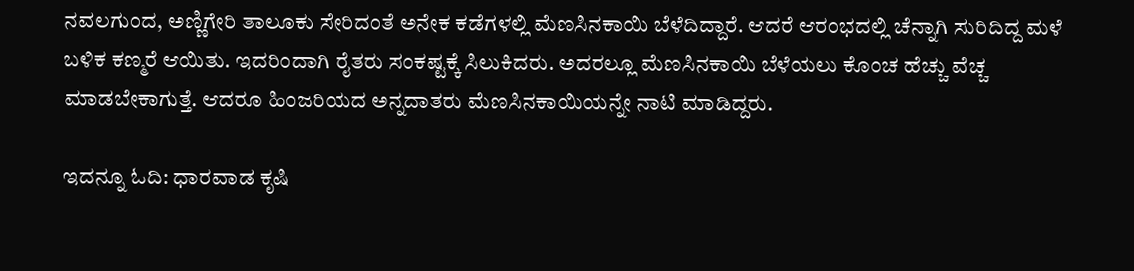ನವಲಗುಂದ, ಅಣ್ಣಿಗೇರಿ ತಾಲೂಕು ಸೇರಿದಂತೆ ಅನೇಕ ಕಡೆಗಳಲ್ಲಿ ಮೆಣಸಿನಕಾಯಿ ಬೆಳೆದಿದ್ದಾರೆ. ಆದರೆ ಆರಂಭದಲ್ಲಿ ಚೆನ್ನಾಗಿ ಸುರಿದಿದ್ದ ಮಳೆ ಬಳಿಕ ಕಣ್ಮರೆ ಆಯಿತು. ಇದರಿಂದಾಗಿ ರೈತರು ಸಂಕಷ್ಟಕ್ಕೆ ಸಿಲುಕಿದರು. ಅದರಲ್ಲೂ ಮೆಣಸಿನಕಾಯಿ ಬೆಳೆಯಲು ಕೊಂಚ ಹೆಚ್ಚು ವೆಚ್ಚ ಮಾಡಬೇಕಾಗುತ್ತೆ. ಆದರೂ ಹಿಂಜರಿಯದ ಅನ್ನದಾತರು ಮೆಣಸಿನಕಾಯಿಯನ್ನೇ ನಾಟಿ ಮಾಡಿದ್ದರು.

ಇದನ್ನೂ ಓದಿ: ಧಾರವಾಡ ಕೃಷಿ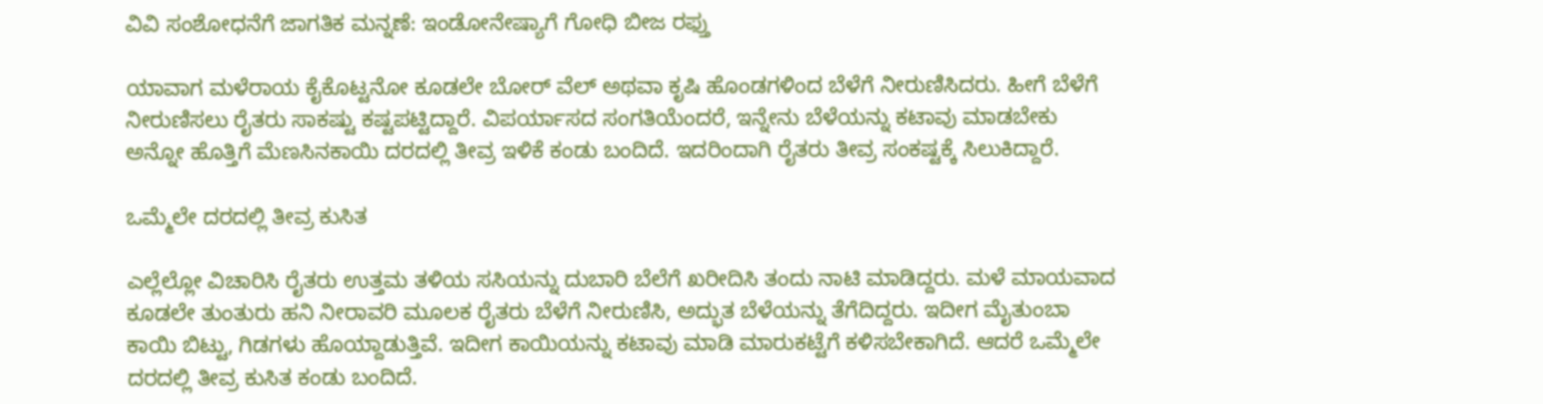ವಿವಿ ಸಂಶೋಧನೆಗೆ ಜಾಗತಿಕ ಮನ್ನಣೆ: ಇಂಡೋನೇಷ್ಯಾಗೆ ಗೋಧಿ ಬೀಜ ರಫ್ತು

ಯಾವಾಗ ಮಳೆರಾಯ ಕೈಕೊಟ್ಟನೋ ಕೂಡಲೇ ಬೋರ್ ವೆಲ್ ಅಥವಾ ಕೃಷಿ ಹೊಂಡಗಳಿಂದ ಬೆಳೆಗೆ ನೀರುಣಿಸಿದರು. ಹೀಗೆ ಬೆಳೆಗೆ ನೀರುಣಿಸಲು ರೈತರು ಸಾಕಷ್ಟು ಕಷ್ಟಪಟ್ಟಿದ್ದಾರೆ. ವಿಪರ್ಯಾಸದ ಸಂಗತಿಯೆಂದರೆ, ಇನ್ನೇನು ಬೆಳೆಯನ್ನು ಕಟಾವು ಮಾಡಬೇಕು ಅನ್ನೋ ಹೊತ್ತಿಗೆ ಮೆಣಸಿನಕಾಯಿ ದರದಲ್ಲಿ ತೀವ್ರ ಇಳಿಕೆ ಕಂಡು ಬಂದಿದೆ. ಇದರಿಂದಾಗಿ ರೈತರು ತೀವ್ರ ಸಂಕಷ್ಟಕ್ಕೆ ಸಿಲುಕಿದ್ದಾರೆ.

ಒಮ್ಮೆಲೇ ದರದಲ್ಲಿ ತೀವ್ರ ಕುಸಿತ

ಎಲ್ಲೆಲ್ಲೋ ವಿಚಾರಿಸಿ ರೈತರು ಉತ್ತಮ ತಳಿಯ ಸಸಿಯನ್ನು ದುಬಾರಿ ಬೆಲೆಗೆ ಖರೀದಿಸಿ ತಂದು ನಾಟಿ ಮಾಡಿದ್ದರು. ಮಳೆ ಮಾಯವಾದ ಕೂಡಲೇ ತುಂತುರು ಹನಿ ನೀರಾವರಿ ಮೂಲಕ ರೈತರು ಬೆಳೆಗೆ ನೀರುಣಿಸಿ, ಅದ್ಭುತ ಬೆಳೆಯನ್ನು ತೆಗೆದಿದ್ದರು. ಇದೀಗ ಮೈತುಂಬಾ ಕಾಯಿ ಬಿಟ್ಟು, ಗಿಡಗಳು ಹೊಯ್ದಾಡುತ್ತಿವೆ. ಇದೀಗ ಕಾಯಿಯನ್ನು ಕಟಾವು ಮಾಡಿ ಮಾರುಕಟ್ಟೆಗೆ ಕಳಿಸಬೇಕಾಗಿದೆ. ಆದರೆ ಒಮ್ಮೆಲೇ ದರದಲ್ಲಿ ತೀವ್ರ ಕುಸಿತ ಕಂಡು ಬಂದಿದೆ.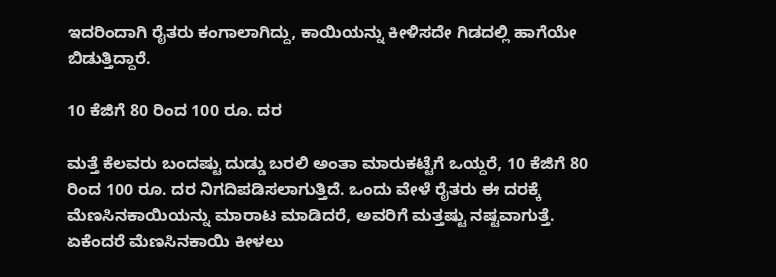ಇದರಿಂದಾಗಿ ರೈತರು ಕಂಗಾಲಾಗಿದ್ದು, ಕಾಯಿಯನ್ನು ಕೀಳಿಸದೇ ಗಿಡದಲ್ಲಿ ಹಾಗೆಯೇ ಬಿಡುತ್ತಿದ್ದಾರೆ.

10 ಕೆಜಿಗೆ 80 ರಿಂದ 100 ರೂ. ದರ

ಮತ್ತೆ ಕೆಲವರು ಬಂದಷ್ಟು ದುಡ್ಡು ಬರಲಿ ಅಂತಾ ಮಾರುಕಟ್ಟೆಗೆ ಒಯ್ದರೆ, 10 ಕೆಜಿಗೆ 80 ರಿಂದ 100 ರೂ. ದರ ನಿಗದಿಪಡಿಸಲಾಗುತ್ತಿದೆ. ಒಂದು ವೇಳೆ ರೈತರು ಈ ದರಕ್ಕೆ ಮೆಣಸಿನಕಾಯಿಯನ್ನು ಮಾರಾಟ ಮಾಡಿದರೆ, ಅವರಿಗೆ ಮತ್ತಷ್ಟು ನಷ್ಟವಾಗುತ್ತೆ. ಏಕೆಂದರೆ ಮೆಣಸಿನಕಾಯಿ ಕೀಳಲು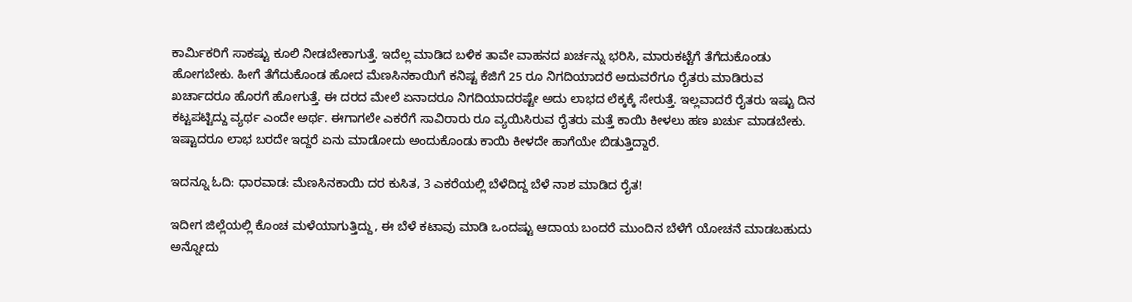ಕಾರ್ಮಿಕರಿಗೆ ಸಾಕಷ್ಟು ಕೂಲಿ ನೀಡಬೇಕಾಗುತ್ತೆ. ಇದೆಲ್ಲ ಮಾಡಿದ ಬಳಿಕ ತಾವೇ ವಾಹನದ ಖರ್ಚನ್ನು ಭರಿಸಿ, ಮಾರುಕಟ್ಟೆಗೆ ತೆಗೆದುಕೊಂಡು ಹೋಗಬೇಕು. ಹೀಗೆ ತೆಗೆದುಕೊಂಡ ಹೋದ ಮೆಣಸಿನಕಾಯಿಗೆ ಕನಿಷ್ಟ ಕೆಜಿಗೆ 25 ರೂ ನಿಗದಿಯಾದರೆ ಅದುವರೆಗೂ ರೈತರು ಮಾಡಿರುವ ಖರ್ಚಾದರೂ ಹೊರಗೆ ಹೋಗುತ್ತೆ. ಈ ದರದ ಮೇಲೆ ಏನಾದರೂ ನಿಗದಿಯಾದರಷ್ಟೇ ಅದು ಲಾಭದ ಲೆಕ್ಕಕ್ಕೆ ಸೇರುತ್ತೆ. ಇಲ್ಲವಾದರೆ ರೈತರು ಇಷ್ಟು ದಿನ ಕಟ್ಟಪಟ್ಟಿದ್ದು ವ್ಯರ್ಥ ಎಂದೇ ಅರ್ಥ. ಈಗಾಗಲೇ ಎಕರೆಗೆ ಸಾವಿರಾರು ರೂ ವ್ಯಯಿಸಿರುವ ರೈತರು ಮತ್ತೆ ಕಾಯಿ ಕೀಳಲು ಹಣ ಖರ್ಚು ಮಾಡಬೇಕು. ಇಷ್ಟಾದರೂ ಲಾಭ ಬರದೇ ಇದ್ದರೆ ಏನು ಮಾಡೋದು ಅಂದುಕೊಂಡು ಕಾಯಿ ಕೀಳದೇ ಹಾಗೆಯೇ ಬಿಡುತ್ತಿದ್ದಾರೆ.

ಇದನ್ನೂ ಓದಿ: ಧಾರವಾಡ: ಮೆಣಸಿನಕಾಯಿ ದರ ಕುಸಿತ, 3 ಎಕರೆಯಲ್ಲಿ ಬೆಳೆದಿದ್ದ ಬೆಳೆ ನಾಶ ಮಾಡಿದ ರೈತ!

ಇದೀಗ ಜಿಲ್ಲೆಯಲ್ಲಿ ಕೊಂಚ ಮಳೆಯಾಗುತ್ತಿದ್ದು, ಈ ಬೆಳೆ ಕಟಾವು ಮಾಡಿ ಒಂದಷ್ಟು ಆದಾಯ ಬಂದರೆ ಮುಂದಿನ ಬೆಳೆಗೆ ಯೋಚನೆ ಮಾಡಬಹುದು ಅನ್ನೋದು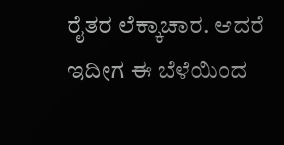ರೈತರ ಲೆಕ್ಕಾಚಾರ. ಆದರೆ ಇದೀಗ ಈ ಬೆಳೆಯಿಂದ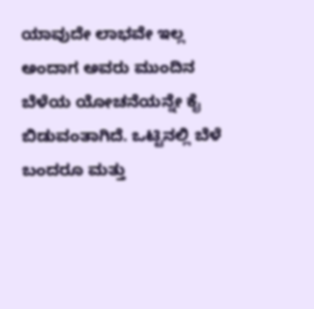ಯಾವುದೇ ಲಾಭವೇ ಇಲ್ಲ ಅಂದಾಗ ಅವರು ಮುಂದಿನ ಬೆಳೆಯ ಯೋಚನೆಯನ್ನೇ ಕೈ ಬಿಡುವಂತಾಗಿದೆ. ಒಟ್ಟಿನಲ್ಲಿ ಬೆಳೆ ಬಂದರೂ ಮತ್ತು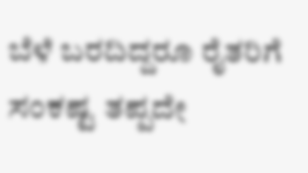ಬೆಳೆ ಬರದಿದ್ದರೂ ರೈತರಿಗೆ ಸಂಕಷ್ಟ ತಪ್ಪದೇ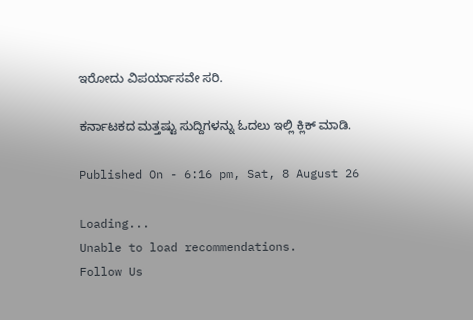ಇರೋದು ವಿಪರ್ಯಾಸವೇ ಸರಿ.

ಕರ್ನಾಟಕದ ಮತ್ತಷ್ಟು ಸುದ್ದಿಗಳನ್ನು ಓದಲು ಇಲ್ಲಿ ಕ್ಲಿಕ್ ಮಾಡಿ.

Published On - 6:16 pm, Sat, 8 August 26

Loading...
Unable to load recommendations.
Follow Us